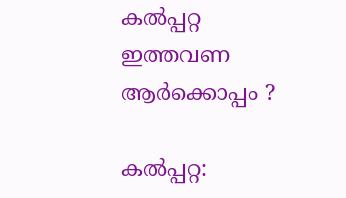കല്‍പ്പറ്റ ഇത്തവണ ആര്‍ക്കൊപ്പം ?

കല്‍പ്പറ്റ: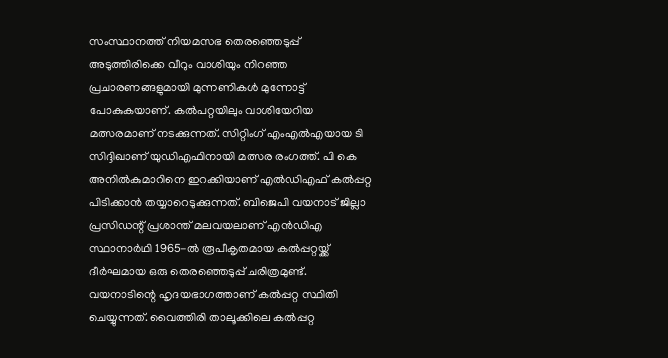സംസ്ഥാനത്ത് നിയമസഭ തെരഞ്ഞെടുപ്പ് അടുത്തിരിക്കെ വീറും വാശിയും നിറഞ്ഞ പ്രചാരണങ്ങളുമായി മുന്നണികള്‍ മുന്നോട്ട് പോകുകയാണ്. കല്‍പറ്റയിലും വാശിയേറിയ മത്സരമാണ് നടക്കുന്നത്. സിറ്റിംഗ് എംഎല്‍എയായ ടി സിദ്ദിഖാണ് യുഡിഎഫിനായി മത്സര രംഗത്ത്. പി കെ അനില്‍കുമാറിനെ ഇറക്കിയാണ് എല്‍ഡിഎഫ് കല്‍പ്പറ്റ പിടിക്കാന്‍ തയ്യാറെടുക്കുന്നത്. ബിജെപി വയനാട് ജില്ലാ പ്രസിഡന്റ് പ്രശാന്ത് മലവയലാണ് എന്‍ഡിഎ സ്ഥാനാര്‍ഥി 1965-ല്‍ രൂപീകൃതമായ കല്‍പ്പറ്റയ്ക്ക് ദീര്‍ഘമായ ഒരു തെരഞ്ഞെടുപ്പ് ചരിത്രമുണ്ട്. വയനാടിന്റെ ഹൃദയഭാഗത്താണ് കല്‍പ്പറ്റ സ്ഥിതി ചെയ്യുന്നത്. വൈത്തിരി താലൂക്കിലെ കല്‍പ്പറ്റ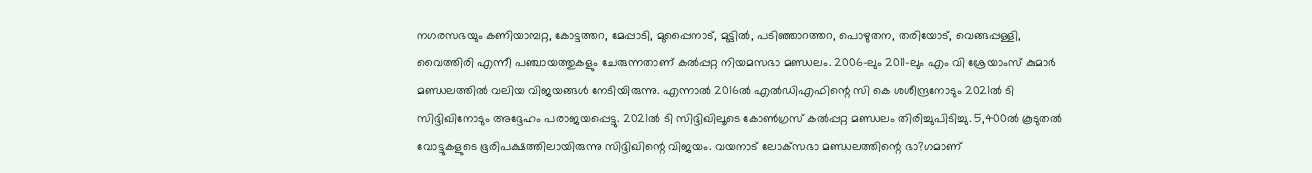നഗരസഭയും കണിയാമ്പറ്റ, കോട്ടത്തറ, മേപ്പാടി, മുപ്പൈനാട്, മുട്ടില്‍, പടിഞ്ഞാറത്തറ, പൊഴുതന, തരിയോട്, വെങ്ങപ്പള്ളി, വൈത്തിരി എന്നീ പഞ്ചായത്തുകളും ചേരുന്നതാണ് കല്‍പ്പറ്റ നിയമസഭാ മണ്ഡലം. 2006-ലും 2011-ലും എം വി ശ്രേയാംസ് കുമാര്‍ മണ്ഡലത്തില്‍ വലിയ വിജയങ്ങള്‍ നേടിയിരുന്നു. എന്നാല്‍ 2016ല്‍ എല്‍ഡിഎഫിന്റെ സി കെ ശശീന്ദ്രനോടും 2021ല്‍ ടി സിദ്ദിഖിനോടും അദ്ദേഹം പരാജയപ്പെട്ടു. 2021ല്‍ ടി സിദ്ദിഖിലൂടെ കോണ്‍ഗ്രസ് കല്‍പ്പറ്റ മണ്ഡലം തിരിച്ചുപിടിച്ചു. 5,400ല്‍ കൂടുതല്‍ വോട്ടുകളുടെ ഭൂരിപക്ഷത്തിലായിരുന്നു സിദ്ദിഖിന്റെ വിജയം. വയനാട് ലോക്‌സഭാ മണ്ഡലത്തിന്റെ ഭാ?ഗമാണ്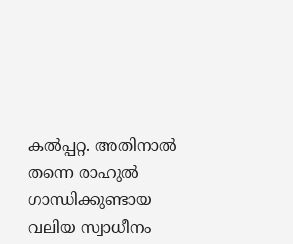കല്‍പ്പറ്റ. അതിനാല്‍ തന്നെ രാഹുല്‍ ഗാന്ധിക്കുണ്ടായ വലിയ സ്വാധീനം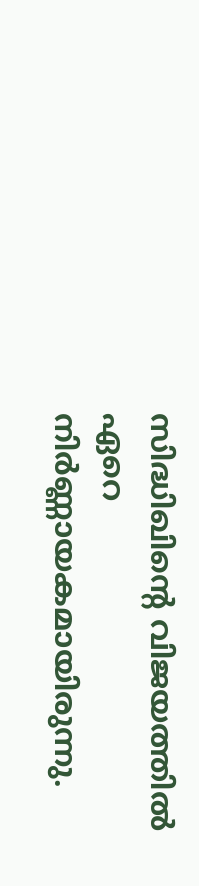സിദ്ധിഖിന്റെ വിജയത്തില്‍ ഏറെ നിര്‍ണ്ണായകമായിരുന്നു.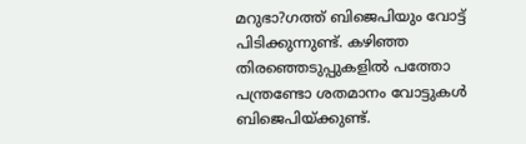മറുഭാ?ഗത്ത് ബിജെപിയും വോട്ട് പിടിക്കുന്നുണ്ട്. കഴിഞ്ഞ തിരഞ്ഞെടുപ്പുകളില്‍ പത്തോ പന്ത്രണ്ടോ ശതമാനം വോട്ടുകള്‍ ബിജെപിയ്ക്കുണ്ട്.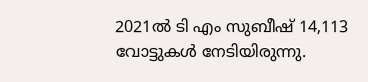2021ല്‍ ടി എം സുബീഷ് 14,113 വോട്ടുകള്‍ നേടിയിരുന്നു.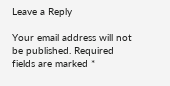Leave a Reply

Your email address will not be published. Required fields are marked *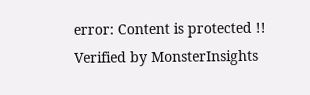error: Content is protected !!
Verified by MonsterInsights